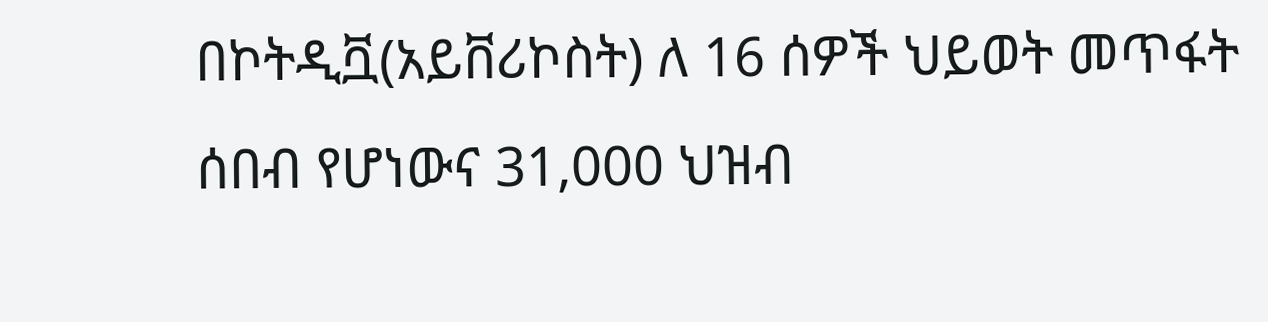በኮትዲቯ(አይቨሪኮስት) ለ 16 ሰዎች ህይወት መጥፋት ሰበብ የሆነውና 31,000 ህዝብ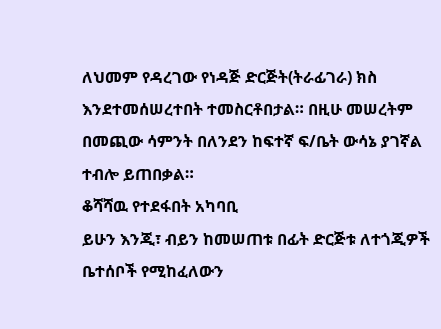ለህመም የዳረገው የነዳጅ ድርጅት(ትራፊገራ) ክስ እንደተመሰሠረተበት ተመስርቶበታል። በዚሁ መሠረትም በመጪው ሳምንት በለንደን ከፍተኛ ፍ/ቤት ውሳኔ ያገኛል ተብሎ ይጠበቃል።
ቆሻሻዉ የተደፋበት አካባቢ
ይሁን እንጂ፣ ብይን ከመሠጠቱ በፊት ድርጅቱ ለተጎጂዎች ቤተሰቦች የሚከፈለውን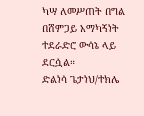ካሣ ለመሥጠት በግል በሸምጋይ አማካኝነት ተደራድሮ ውሳኔ ላይ ደርሷል።
ድልነሳ ጌታነህ/ተክሌ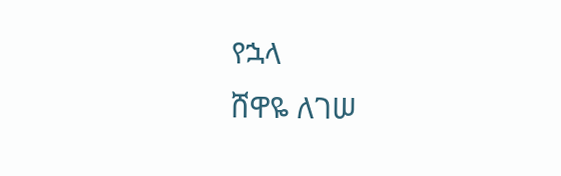የኋላ
ሸዋዬ ለገሠ